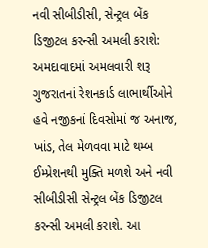નવી સીબીડીસી, સેન્ટ્રલ બેંક ડિજીટલ કરન્સી અમલી કરાશે: અમદાવાદમાં અમલવારી શરૂ
ગુજરાતનાં રેશનકાર્ડ લાભાર્થીઓને હવે નજીકનાં દિવસોમાં જ અનાજ, ખાંડ, તેલ મેળવવા માટે થમ્બ ઈમ્પ્રેશનથી મુક્તિ મળશે અને નવી સીબીડીસી સેન્ટ્રલ બેંક ડિજીટલ કરન્સી અમલી કરાશે. આ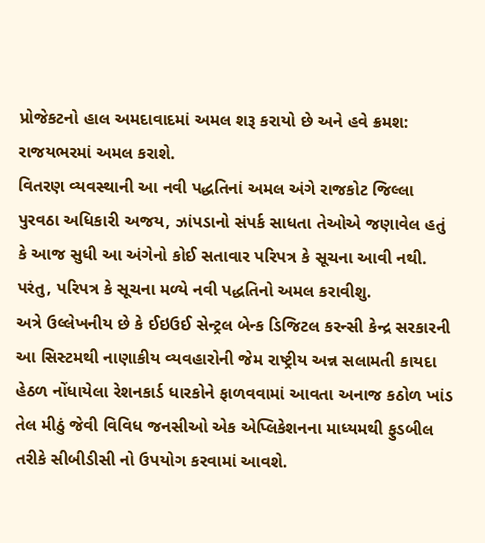પ્રોજેકટનો હાલ અમદાવાદમાં અમલ શરૂ કરાયો છે અને હવે ક્રમશ: રાજયભરમાં અમલ કરાશે.
વિતરણ વ્યવસ્થાની આ નવી પદ્ધતિનાં અમલ અંગે રાજકોટ જિલ્લા પુરવઠા અધિકારી અજય, ઝાંપડાનો સંપર્ક સાધતા તેઓએ જણાવેલ હતું કે આજ સુધી આ અંગેનો કોઈ સતાવાર પરિપત્ર કે સૂચના આવી નથી. પરંતુ, પરિપત્ર કે સૂચના મળ્યે નવી પદ્ધતિનો અમલ કરાવીશુ.
અત્રે ઉલ્લેખનીય છે કે ઈઇઉઈ સેન્ટ્રલ બેન્ક ડિજિટલ કરન્સી કેન્દ્ર સરકારની આ સિસ્ટમથી નાણાકીય વ્યવહારોની જેમ રાષ્ટ્રીય અન્ન સલામતી કાયદા હેઠળ નોંધાયેલા રેશનકાર્ડ ધારકોને ફાળવવામાં આવતા અનાજ કઠોળ ખાંડ તેલ મીઠું જેવી વિવિધ જનસીઓ એક એપ્લિકેશનના માધ્યમથી ફુડબીલ તરીકે સીબીડીસી નો ઉપયોગ કરવામાં આવશે.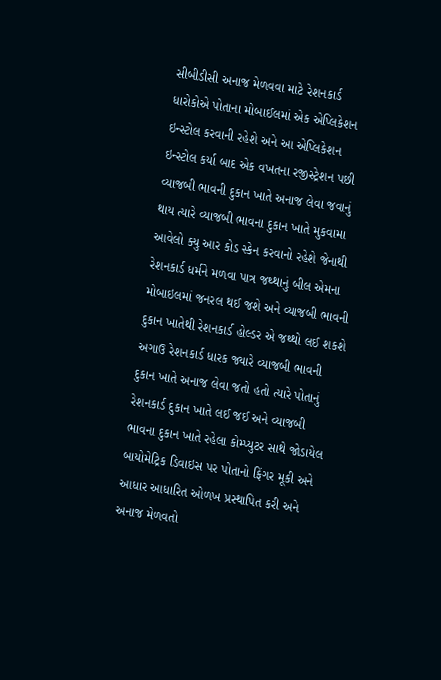સીબીડીસી અનાજ મેળવવા માટે રેશનકાર્ડ ધારોકોએ પોતાના મોબાઈલમાં એક એપ્લિકેશન ઇન્સ્ટોલ કરવાની રહેશે અને આ એપ્લિકેશન ઇન્સ્ટોલ કર્યા બાદ એક વખતના રજીસ્ટ્રેશન પછી વ્યાજબી ભાવની દુકાન ખાતે અનાજ લેવા જવાનું થાય ત્યારે વ્યાજબી ભાવના દુકાન ખાતે મુકવામા આવેલો ક્યુ આર કોડ સ્કેન કરવાનો રહેશે જેનાથી રેશનકાર્ડ ધર્મને મળવા પાત્ર જથ્થાનું બીલ એમના મોબાઇલમાં જનરલ થઈ જશે અને વ્યાજબી ભાવની દુકાન ખાતેથી રેશનકાર્ડ હોલ્ડર એ જથ્થો લઈ શકશે
અગાઉ રેશનકાર્ડ ધારક જ્યારે વ્યાજબી ભાવની દુકાન ખાતે અનાજ લેવા જતો હતો ત્યારે પોતાનું રેશનકાર્ડ દુકાન ખાતે લઈ જઈ અને વ્યાજબી ભાવના દુકાન ખાતે રહેલા કોમ્પ્યુટર સાથે જોડાયેલ બાયોમેટ્રિક ડિવાઇસ પર પોતાનો ફિંગર મૂકી અને આધાર આધારિત ઓળખ પ્રસ્થાપિત કરી અને અનાજ મેળવતો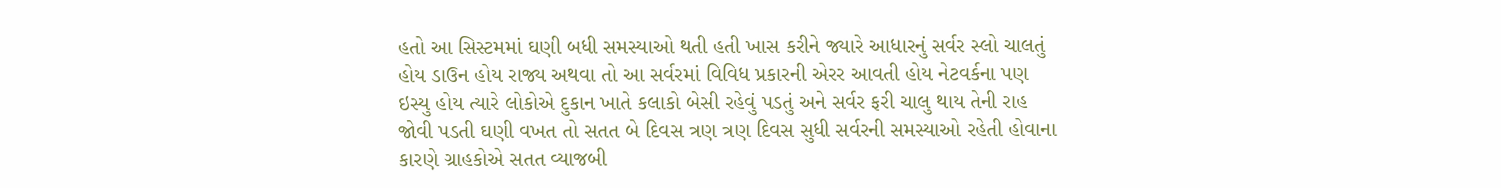હતો આ સિસ્ટમમાં ઘણી બધી સમસ્યાઓ થતી હતી ખાસ કરીને જ્યારે આધારનું સર્વર સ્લો ચાલતું હોય ડાઉન હોય રાજ્ય અથવા તો આ સર્વરમાં વિવિધ પ્રકારની એરર આવતી હોય નેટવર્કના પણ ઇસ્યુ હોય ત્યારે લોકોએ દુકાન ખાતે કલાકો બેસી રહેવું પડતું અને સર્વર ફરી ચાલુ થાય તેની રાહ જોવી પડતી ઘણી વખત તો સતત બે દિવસ ત્રણ ત્રણ દિવસ સુધી સર્વરની સમસ્યાઓ રહેતી હોવાના કારણે ગ્રાહકોએ સતત વ્યાજબી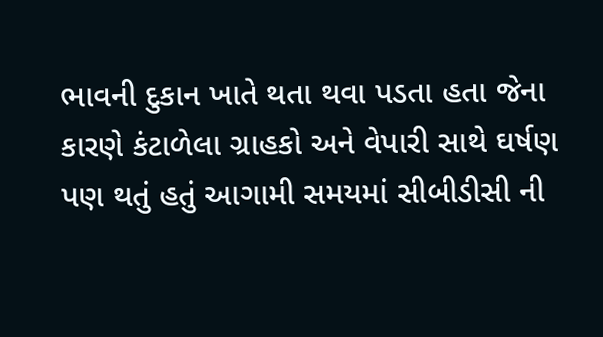ભાવની દુકાન ખાતે થતા થવા પડતા હતા જેના કારણે કંટાળેલા ગ્રાહકો અને વેપારી સાથે ઘર્ષણ પણ થતું હતું આગામી સમયમાં સીબીડીસી ની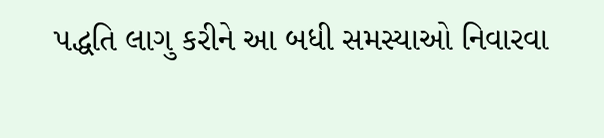પદ્ધતિ લાગુ કરીને આ બધી સમસ્યાઓ નિવારવા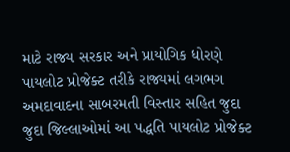માટે રાજ્ય સરકાર અને પ્રાયોગિક ધોરણે પાયલોટ પ્રોજેક્ટ તરીકે રાજ્યમાં લગભગ અમદાવાદના સાબરમતી વિસ્તાર સહિત જુદા જુદા જિલ્લાઓમાં આ પદ્ધતિ પાયલોટ પ્રોજેક્ટ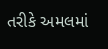તરીકે અમલમાં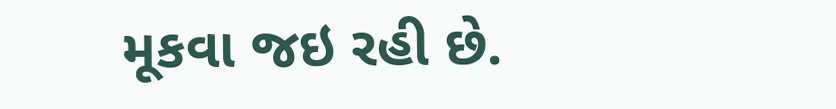મૂકવા જઇ રહી છે.